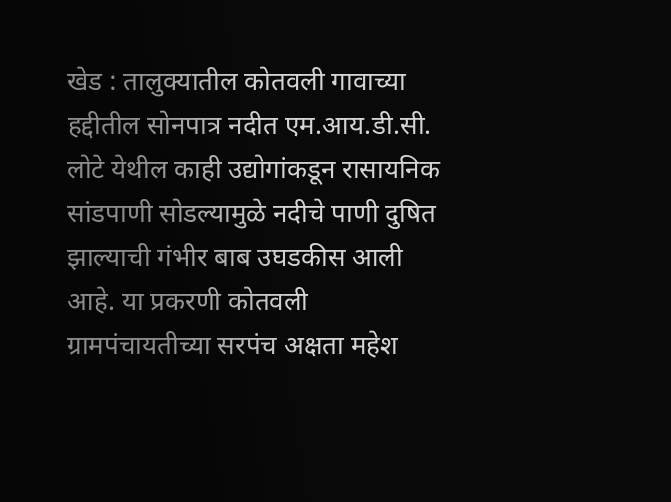खेड : तालुक्यातील कोतवली गावाच्या हद्दीतील सोनपात्र नदीत एम.आय.डी.सी. लोटे येथील काही उद्योगांकडून रासायनिक सांडपाणी सोडल्यामुळे नदीचे पाणी दुषित झाल्याची गंभीर बाब उघडकीस आली आहे. या प्रकरणी कोतवली ग्रामपंचायतीच्या सरपंच अक्षता महेश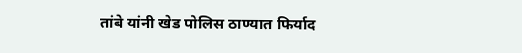तांबे यांनी खेड पोलिस ठाण्यात फिर्याद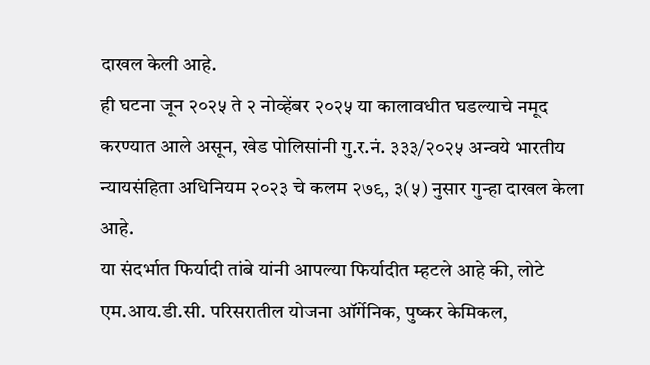दाखल केली आहे.
ही घटना जून २०२५ ते २ नोव्हेंबर २०२५ या कालावधीत घडल्याचे नमूद करण्यात आले असून, खेड पोलिसांनी गु.र.नं. ३३३/२०२५ अन्वये भारतीय न्यायसंहिता अधिनियम २०२३ चे कलम २७९, ३(५) नुसार गुन्हा दाखल केला आहे.
या संदर्भात फिर्यादी तांबे यांनी आपल्या फिर्यादीत म्हटले आहे की, लोटे एम.आय.डी.सी. परिसरातील योजना ऑर्गेनिक, पुष्कर केमिकल,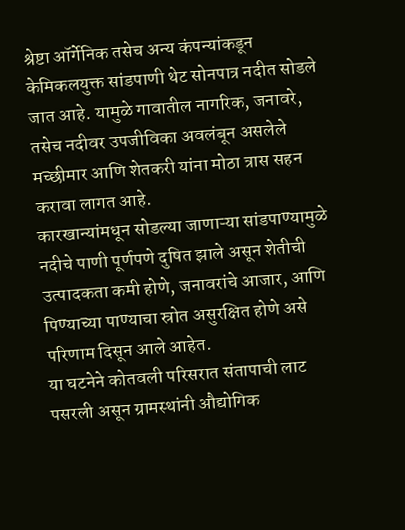श्रेष्टा ऑर्गेनिक तसेच अन्य कंपन्यांकडून केमिकलयुक्त सांडपाणी थेट सोनपात्र नदीत सोडले जात आहे. यामुळे गावातील नागरिक, जनावरे, तसेच नदीवर उपजीविका अवलंबून असलेले मच्छीमार आणि शेतकरी यांना मोठा त्रास सहन करावा लागत आहे.
कारखान्यांमधून सोडल्या जाणाऱ्या सांडपाण्यामुळे नदीचे पाणी पूर्णपणे दुषित झाले असून शेतीची उत्पादकता कमी होणे, जनावरांचे आजार, आणि पिण्याच्या पाण्याचा स्रोत असुरक्षित होणे असे परिणाम दिसून आले आहेत.
या घटनेने कोतवली परिसरात संतापाची लाट पसरली असून ग्रामस्थांनी औद्योगिक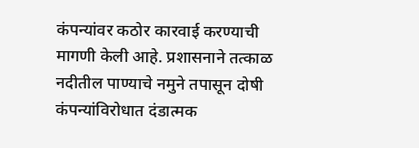कंपन्यांवर कठोर कारवाई करण्याची मागणी केली आहे. प्रशासनाने तत्काळ नदीतील पाण्याचे नमुने तपासून दोषी कंपन्यांविरोधात दंडात्मक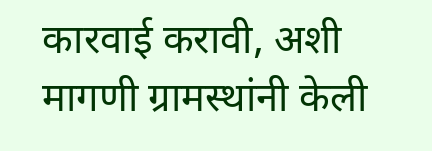कारवाई करावी, अशी मागणी ग्रामस्थांनी केली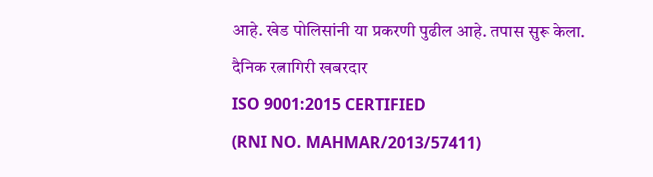आहे. खेड पोलिसांनी या प्रकरणी पुढील आहे. तपास सुरू केला.
दैनिक रत्नागिरी खबरदार
ISO 9001:2015 CERTIFIED
(RNI NO. MAHMAR/2013/57411)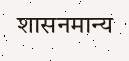शासनमान्य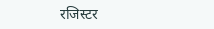रजिस्टर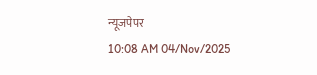न्यूजपेपर
10:08 AM 04/Nov/2025